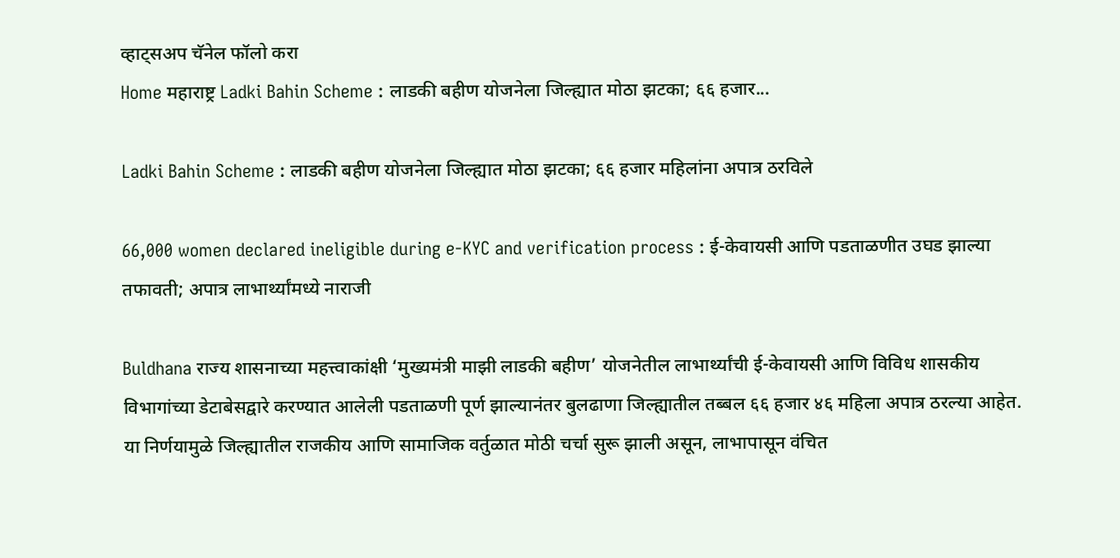व्हाट्सअप चॅनेल फॉलो करा
Home महाराष्ट्र Ladki Bahin Scheme : लाडकी बहीण योजनेला जिल्ह्यात मोठा झटका; ६६ हजार...

Ladki Bahin Scheme : लाडकी बहीण योजनेला जिल्ह्यात मोठा झटका; ६६ हजार महिलांना अपात्र ठरविले

66,000 women declared ineligible during e-KYC and verification process : ई-केवायसी आणि पडताळणीत उघड झाल्या तफावती; अपात्र लाभार्थ्यांमध्ये नाराजी

Buldhana राज्य शासनाच्या महत्त्वाकांक्षी ‘मुख्यमंत्री माझी लाडकी बहीण’ योजनेतील लाभार्थ्यांची ई-केवायसी आणि विविध शासकीय विभागांच्या डेटाबेसद्वारे करण्यात आलेली पडताळणी पूर्ण झाल्यानंतर बुलढाणा जिल्ह्यातील तब्बल ६६ हजार ४६ महिला अपात्र ठरल्या आहेत. या निर्णयामुळे जिल्ह्यातील राजकीय आणि सामाजिक वर्तुळात मोठी चर्चा सुरू झाली असून, लाभापासून वंचित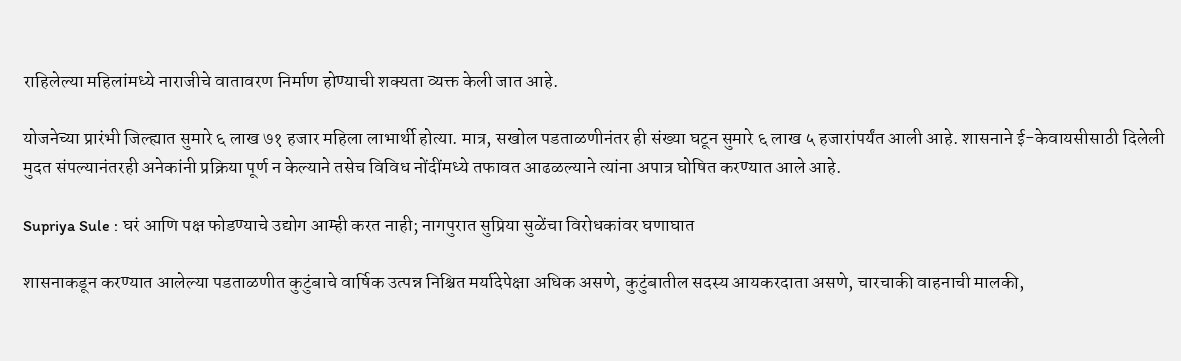राहिलेल्या महिलांमध्ये नाराजीचे वातावरण निर्माण होण्याची शक्यता व्यक्त केली जात आहे.

योजनेच्या प्रारंभी जिल्ह्यात सुमारे ६ लाख ७१ हजार महिला लाभार्थी होत्या. मात्र, सखोल पडताळणीनंतर ही संख्या घटून सुमारे ६ लाख ५ हजारांपर्यंत आली आहे. शासनाने ई-केवायसीसाठी दिलेली मुदत संपल्यानंतरही अनेकांनी प्रक्रिया पूर्ण न केल्याने तसेच विविध नोंदींमध्ये तफावत आढळल्याने त्यांना अपात्र घोषित करण्यात आले आहे.

Supriya Sule : घरं आणि पक्ष फोडण्याचे उद्योग आम्ही करत नाही; नागपुरात सुप्रिया सुळेंचा विरोधकांवर घणाघात

शासनाकडून करण्यात आलेल्या पडताळणीत कुटुंबाचे वार्षिक उत्पन्न निश्चित मर्यादेपेक्षा अधिक असणे, कुटुंबातील सदस्य आयकरदाता असणे, चारचाकी वाहनाची मालकी,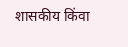शासकीय किंवा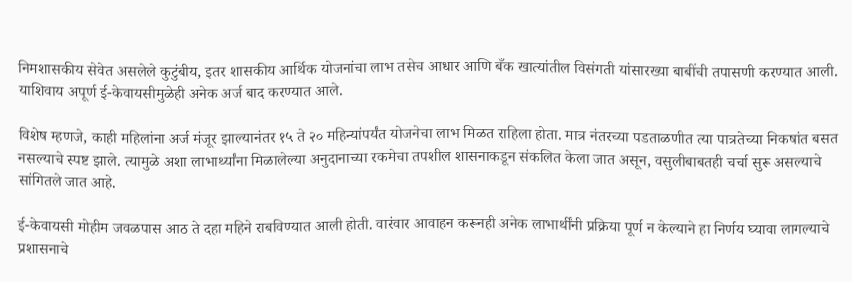निमशासकीय सेवेत असलेले कुटुंबीय, इतर शासकीय आर्थिक योजनांचा लाभ तसेच आधार आणि बँक खात्यांतील विसंगती यांसारख्या बाबींची तपासणी करण्यात आली. याशिवाय अपूर्ण ई-केवायसीमुळेही अनेक अर्ज बाद करण्यात आले.

विशेष म्हणजे, काही महिलांना अर्ज मंजूर झाल्यानंतर १५ ते २० महिन्यांपर्यंत योजनेचा लाभ मिळत राहिला होता. मात्र नंतरच्या पडताळणीत त्या पात्रतेच्या निकषांत बसत नसल्याचे स्पष्ट झाले. त्यामुळे अशा लाभार्थ्यांना मिळालेल्या अनुदानाच्या रकमेचा तपशील शासनाकडून संकलित केला जात असून, वसुलीबाबतही चर्चा सुरू असल्याचे सांगितले जात आहे.

ई-केवायसी मोहीम जवळपास आठ ते दहा महिने राबविण्यात आली होती. वारंवार आवाहन करूनही अनेक लाभार्थींनी प्रक्रिया पूर्ण न केल्याने हा निर्णय घ्यावा लागल्याचे प्रशासनाचे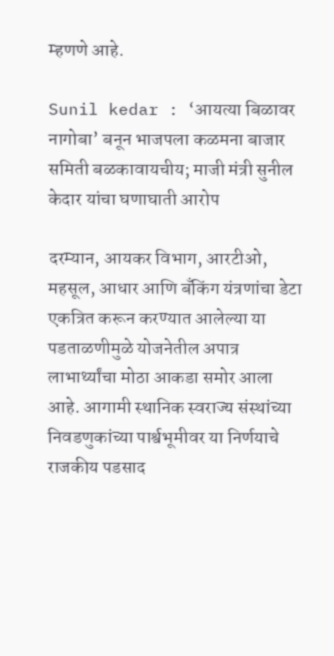म्हणणे आहे.

Sunil kedar : ‘आयत्या बिळावर नागोबा’ बनून भाजपला कळमना बाजार समिती बळकावायचीय; माजी मंत्री सुनील केदार यांचा घणाघाती आरोप

दरम्यान, आयकर विभाग, आरटीओ, महसूल, आधार आणि बँकिंग यंत्रणांचा डेटा एकत्रित करून करण्यात आलेल्या या पडताळणीमुळे योजनेतील अपात्र लाभार्थ्यांचा मोठा आकडा समोर आला आहे. आगामी स्थानिक स्वराज्य संस्थांच्या निवडणुकांच्या पार्श्वभूमीवर या निर्णयाचे राजकीय पडसाद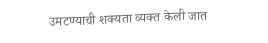उमटण्याची शक्यता व्यक्त केली जात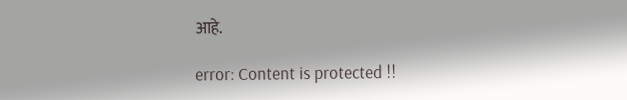आहे.

error: Content is protected !!